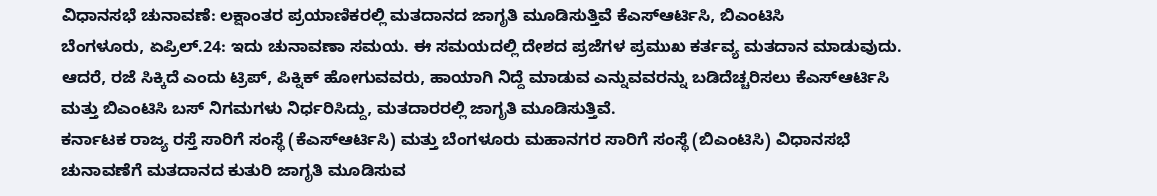ವಿಧಾನಸಭೆ ಚುನಾವಣೆ: ಲಕ್ಷಾಂತರ ಪ್ರಯಾಣಿಕರಲ್ಲಿ ಮತದಾನದ ಜಾಗೃತಿ ಮೂಡಿಸುತ್ತಿವೆ ಕೆಎಸ್ಆರ್ಟಿಸಿ, ಬಿಎಂಟಿಸಿ
ಬೆಂಗಳೂರು, ಏಪ್ರಿಲ್.24: ಇದು ಚುನಾವಣಾ ಸಮಯ. ಈ ಸಮಯದಲ್ಲಿ ದೇಶದ ಪ್ರಜೆಗಳ ಪ್ರಮುಖ ಕರ್ತವ್ಯ ಮತದಾನ ಮಾಡುವುದು. ಆದರೆ, ರಜೆ ಸಿಕ್ಕಿದೆ ಎಂದು ಟ್ರಿಪ್, ಪಿಕ್ನಿಕ್ ಹೋಗುವವರು, ಹಾಯಾಗಿ ನಿದ್ದೆ ಮಾಡುವ ಎನ್ನುವವರನ್ನು ಬಡಿದೆಚ್ಚರಿಸಲು ಕೆಎಸ್ಆರ್ಟಿಸಿ ಮತ್ತು ಬಿಎಂಟಿಸಿ ಬಸ್ ನಿಗಮಗಳು ನಿರ್ಧರಿಸಿದ್ದು, ಮತದಾರರಲ್ಲಿ ಜಾಗೃತಿ ಮೂಡಿಸುತ್ತಿವೆ.
ಕರ್ನಾಟಕ ರಾಜ್ಯ ರಸ್ತೆ ಸಾರಿಗೆ ಸಂಸ್ಥೆ (ಕೆಎಸ್ಆರ್ಟಿಸಿ) ಮತ್ತು ಬೆಂಗಳೂರು ಮಹಾನಗರ ಸಾರಿಗೆ ಸಂಸ್ಥೆ (ಬಿಎಂಟಿಸಿ) ವಿಧಾನಸಭೆ ಚುನಾವಣೆಗೆ ಮತದಾನದ ಕುತುರಿ ಜಾಗೃತಿ ಮೂಡಿಸುವ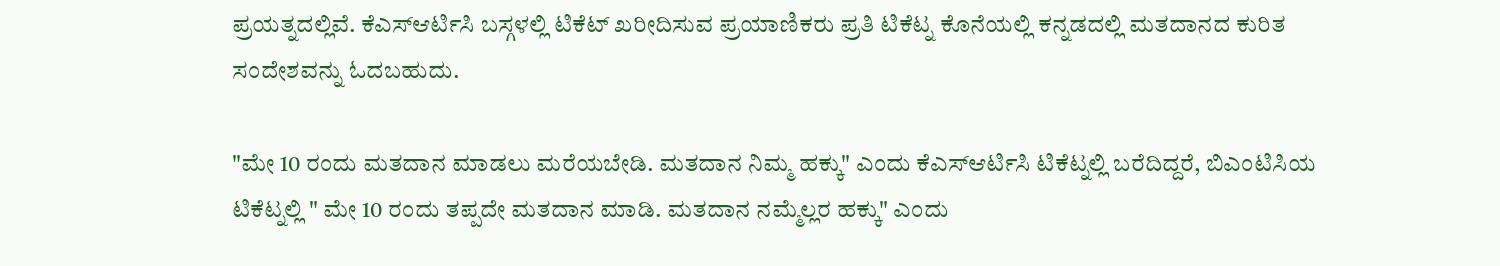ಪ್ರಯತ್ನದಲ್ಲಿವೆ. ಕೆಎಸ್ಆರ್ಟಿಸಿ ಬಸ್ಗಳಲ್ಲಿ ಟಿಕೆಟ್ ಖರೀದಿಸುವ ಪ್ರಯಾಣಿಕರು ಪ್ರತಿ ಟಿಕೆಟ್ನ ಕೊನೆಯಲ್ಲಿ ಕನ್ನಡದಲ್ಲಿ ಮತದಾನದ ಕುರಿತ ಸಂದೇಶವನ್ನು ಓದಬಹುದು.

"ಮೇ 10 ರಂದು ಮತದಾನ ಮಾಡಲು ಮರೆಯಬೇಡಿ. ಮತದಾನ ನಿಮ್ಮ ಹಕ್ಕು" ಎಂದು ಕೆಎಸ್ಆರ್ಟಿಸಿ ಟಿಕೆಟ್ನಲ್ಲಿ ಬರೆದಿದ್ದರೆ, ಬಿಎಂಟಿಸಿಯ ಟಿಕೆಟ್ನಲ್ಲಿ " ಮೇ 10 ರಂದು ತಪ್ಪದೇ ಮತದಾನ ಮಾಡಿ. ಮತದಾನ ನಮ್ಮೆಲ್ಲರ ಹಕ್ಕು" ಎಂದು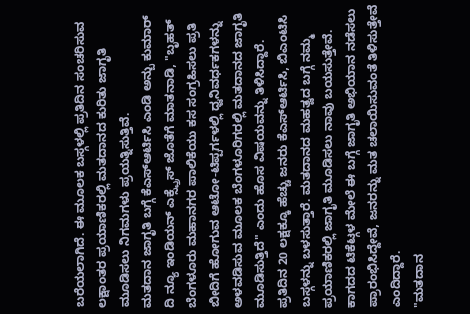ಬರೆಯಲಾಗಿದೆ. ಈ ಮೂಲಕ ಬಸ್ಗಳಲ್ಲಿ ಪ್ರತಿದಿನ ಸಂಚರಿಸುವ ಲಕ್ಷಾಂತರ ಪ್ರಯಾಣಿಕರಲ್ಲಿ ಮತದಾನದ ಕುರಿತು ಜಾಗೃತಿ ಮೂಡಿಸಲು ನಿಗಮಗಳು ಪ್ರಯತ್ನಿಸುತ್ತಿವೆ.
ಮತದಾನ ಜಾಗೃತಿ ಬಗ್ಗೆ ಕೆಎಸ್ಆರ್ಟಿಸಿ ಎಂಡಿ ಅನ್ಬು ಕುಮಾರ್ ದಿ ನ್ಯೂ ಇಂಡಿಯನ್ ಎಕ್ಸ್ಪ್ರೆಸ್ ಜೊತೆಗೆ ಮಾತನಾಡಿ, "ಬೃಹತ್ ಬೆಂಗಳೂರು ಮಹಾನಗರ ಪಾಲಿಕೆಯು ಕಸ ಸಂಗ್ರಹಿಸಲು ಪ್ರತಿ ಬೀದಿಗೆ ಹೋಗುವ ಆಟೋ-ಟಿಪ್ಪರ್ಗಳಲ್ಲಿ ಧ್ವನಿವರ್ಧಕಗಳನ್ನು ಅಳವಡಿಸುವ ಮೂಲಕ ಬೆಂಗಳೂರಿಗರಲ್ಲಿ ಮತದಾನದ ಜಾಗೃತಿ ಮೂಡಿಸುತ್ತಿದೆ" ಎಂದು ಹೊಸ ವಿಷಯವನ್ನು ತಿಳಿಸಿದ್ದಾರೆ.
ಪ್ರತಿದಿನ 20 ಲಕ್ಷಕ್ಕೂ ಹೆಚ್ಚು ಜನರು ಕೆಎಸ್ಆರ್ಟಿಸಿ, ಬಿಎಂಟಿಸಿ ಬಸ್ಗಳನ್ನು ಬಳಸುತ್ತಾರೆ. ಮತದಾನದ ಮಹತ್ವದ ಬಗ್ಗೆ ನಮ್ಮ ಪ್ರಯಾಣಿಕರಲ್ಲಿ ಜಾಗೃತಿ ಮೂಡಿಸಲು ನಾವು ಬಯಸುತ್ತೇವೆ. ಕಾಗದದ ಟಿಕೆಟ್ಗಳ ಮೇಲೆ ಈ ಬಗ್ಗೆ ಜಾಗೃತಿ ಅಭಿಯಾನ ನಡೆಸಲು ಪ್ರಾರಂಭಿಸಿದ್ದೇವೆ, ಜನರನ್ನು ಮತ ಚಲಾಯಿಸುವಂತೆ ತಿಳಿಸುತ್ತೇವೆ ಎಂದಿದ್ದಾರೆ.
"ಮತದಾನ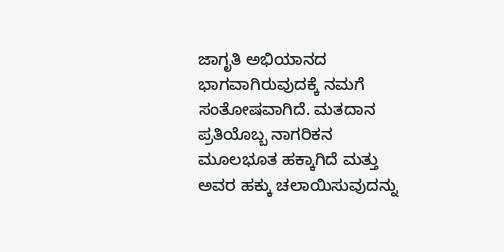ಜಾಗೃತಿ ಅಭಿಯಾನದ ಭಾಗವಾಗಿರುವುದಕ್ಕೆ ನಮಗೆ ಸಂತೋಷವಾಗಿದೆ. ಮತದಾನ ಪ್ರತಿಯೊಬ್ಬ ನಾಗರಿಕನ ಮೂಲಭೂತ ಹಕ್ಕಾಗಿದೆ ಮತ್ತು ಅವರ ಹಕ್ಕು ಚಲಾಯಿಸುವುದನ್ನು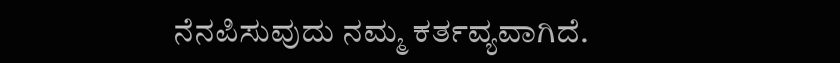ನೆನಪಿಸುವುದು ನಮ್ಮ ಕರ್ತವ್ಯವಾಗಿದೆ.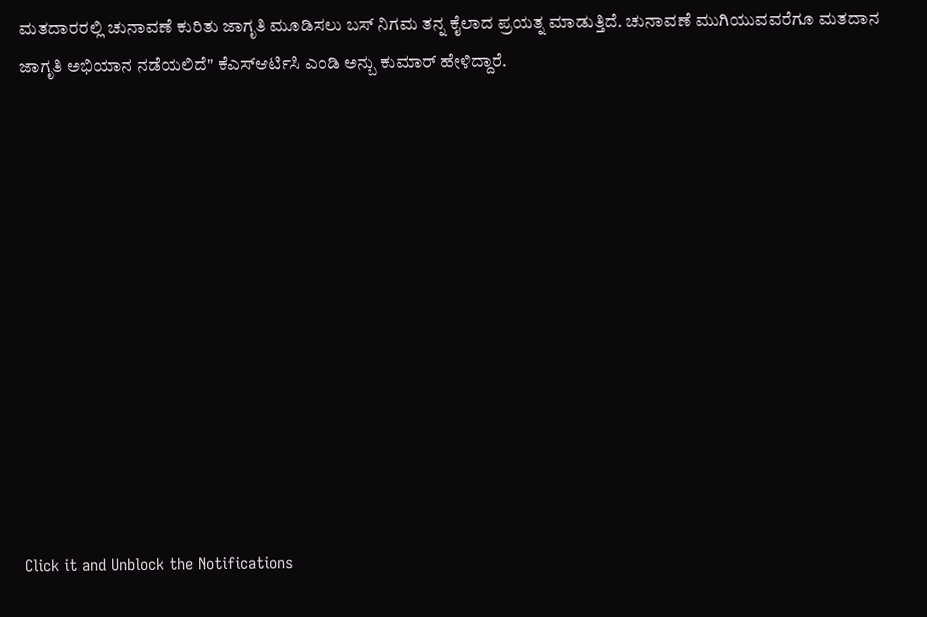ಮತದಾರರಲ್ಲಿ ಚುನಾವಣೆ ಕುರಿತು ಜಾಗೃತಿ ಮೂಡಿಸಲು ಬಸ್ ನಿಗಮ ತನ್ನ ಕೈಲಾದ ಪ್ರಯತ್ನ ಮಾಡುತ್ತಿದೆ. ಚುನಾವಣೆ ಮುಗಿಯುವವರೆಗೂ ಮತದಾನ ಜಾಗೃತಿ ಅಭಿಯಾನ ನಡೆಯಲಿದೆ" ಕೆಎಸ್ಆರ್ಟಿಸಿ ಎಂಡಿ ಅನ್ಬು ಕುಮಾರ್ ಹೇಳಿದ್ದಾರೆ.












Click it and Unblock the Notifications